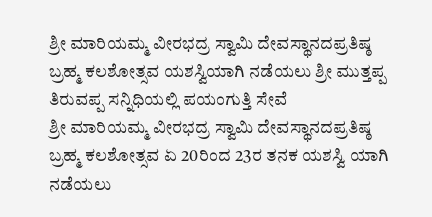ಶ್ರೀ ಮಾರಿಯಮ್ಮ ವೀರಭದ್ರ ಸ್ವಾಮಿ ದೇವಸ್ಥಾನದಪ್ರತಿಷ್ಠ ಬ್ರಹ್ಮ ಕಲಶೋತ್ಸವ ಯಶಸ್ವಿಯಾಗಿ ನಡೆಯಲು ಶ್ರೀ ಮುತ್ತಪ್ಪ ತಿರುವಪ್ಪ ಸನ್ನಿಧಿಯಲ್ಲಿ ಪಯಂಗುತ್ತಿ ಸೇವೆ
ಶ್ರೀ ಮಾರಿಯಮ್ಮ ವೀರಭದ್ರ ಸ್ವಾಮಿ ದೇವಸ್ಥಾನದಪ್ರತಿಷ್ಠ ಬ್ರಹ್ಮ ಕಲಶೋತ್ಸವ ಏ 20ರಿಂದ 23ರ ತನಕ ಯಶಸ್ವಿ ಯಾಗಿ ನಡೆಯಲು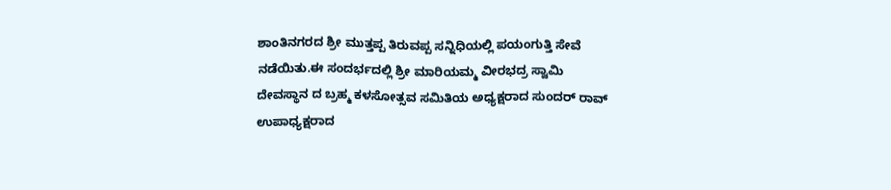ಶಾಂತಿನಗರದ ಶ್ರೀ ಮುತ್ತಪ್ಪ ತಿರುವಪ್ಪ ಸನ್ನಿಧಿಯಲ್ಲಿ ಪಯಂಗುತ್ತಿ ಸೇವೆ ನಡೆಯಿತು.ಈ ಸಂದರ್ಭದಲ್ಲಿ ಶ್ರೀ ಮಾರಿಯಮ್ಮ ವೀರಭದ್ರ ಸ್ವಾಮಿ ದೇವಸ್ಥಾನ ದ ಬ್ರಹ್ಮ ಕಳಸೋತ್ಸವ ಸಮಿತಿಯ ಅಧ್ಯಕ್ಷರಾದ ಸುಂದರ್ ರಾವ್ ಉಪಾಧ್ಯಕ್ಷರಾದ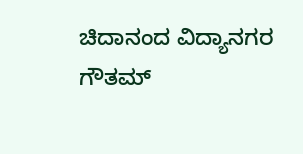ಚಿದಾನಂದ ವಿದ್ಯಾನಗರ ಗೌತಮ್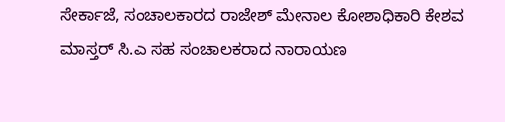ಸೇರ್ಕಾಜೆ, ಸಂಚಾಲಕಾರದ ರಾಜೇಶ್ ಮೇನಾಲ ಕೋಶಾಧಿಕಾರಿ ಕೇಶವ ಮಾಸ್ತರ್ ಸಿ.ಎ ಸಹ ಸಂಚಾಲಕರಾದ ನಾರಾಯಣ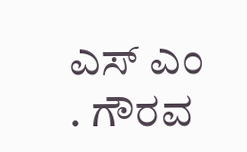ಎಸ್ ಎಂ . ಗೌರವ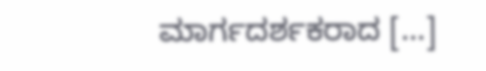ಮಾರ್ಗದರ್ಶಕರಾದ […]